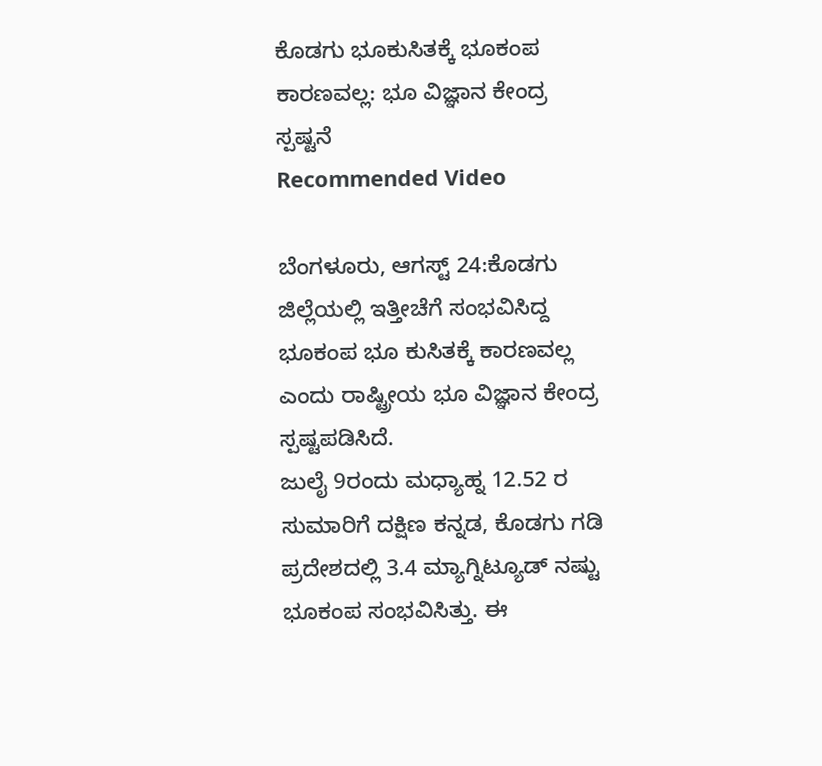ಕೊಡಗು ಭೂಕುಸಿತಕ್ಕೆ ಭೂಕಂಪ ಕಾರಣವಲ್ಲ: ಭೂ ವಿಜ್ಞಾನ ಕೇಂದ್ರ ಸ್ಪಷ್ಟನೆ
Recommended Video

ಬೆಂಗಳೂರು, ಆಗಸ್ಟ್ 24:ಕೊಡಗು ಜಿಲ್ಲೆಯಲ್ಲಿ ಇತ್ತೀಚೆಗೆ ಸಂಭವಿಸಿದ್ದ ಭೂಕಂಪ ಭೂ ಕುಸಿತಕ್ಕೆ ಕಾರಣವಲ್ಲ ಎಂದು ರಾಷ್ಟ್ರೀಯ ಭೂ ವಿಜ್ಞಾನ ಕೇಂದ್ರ ಸ್ಪಷ್ಟಪಡಿಸಿದೆ.
ಜುಲೈ 9ರಂದು ಮಧ್ಯಾಹ್ನ 12.52 ರ ಸುಮಾರಿಗೆ ದಕ್ಷಿಣ ಕನ್ನಡ, ಕೊಡಗು ಗಡಿ ಪ್ರದೇಶದಲ್ಲಿ 3.4 ಮ್ಯಾಗ್ನಿಟ್ಯೂಡ್ ನಷ್ಟು ಭೂಕಂಪ ಸಂಭವಿಸಿತ್ತು. ಈ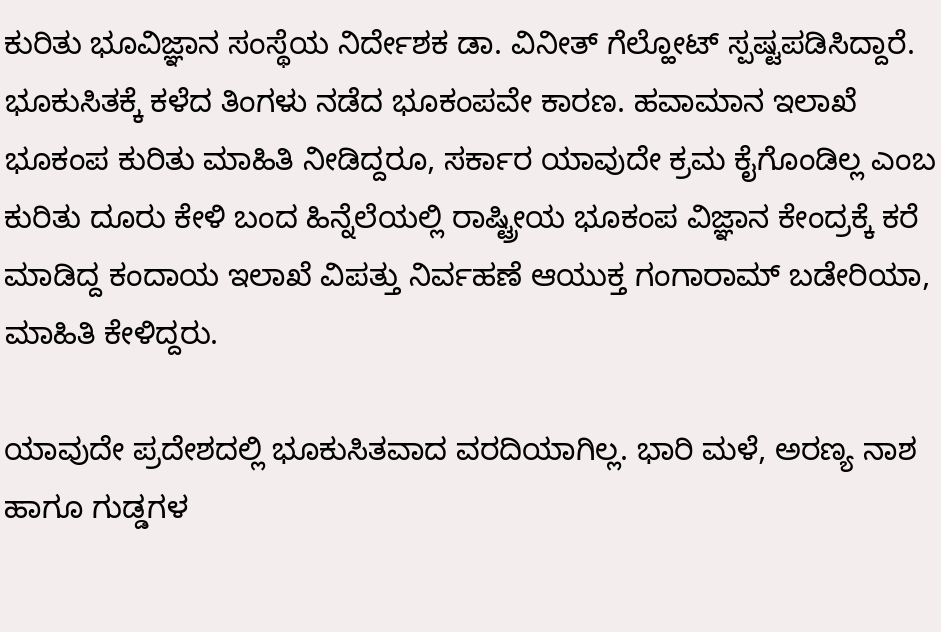ಕುರಿತು ಭೂವಿಜ್ಞಾನ ಸಂಸ್ಥೆಯ ನಿರ್ದೇಶಕ ಡಾ. ವಿನೀತ್ ಗೆಲ್ಹೋಟ್ ಸ್ಪಷ್ಟಪಡಿಸಿದ್ದಾರೆ.
ಭೂಕುಸಿತಕ್ಕೆ ಕಳೆದ ತಿಂಗಳು ನಡೆದ ಭೂಕಂಪವೇ ಕಾರಣ. ಹವಾಮಾನ ಇಲಾಖೆ ಭೂಕಂಪ ಕುರಿತು ಮಾಹಿತಿ ನೀಡಿದ್ದರೂ, ಸರ್ಕಾರ ಯಾವುದೇ ಕ್ರಮ ಕೈಗೊಂಡಿಲ್ಲ ಎಂಬ ಕುರಿತು ದೂರು ಕೇಳಿ ಬಂದ ಹಿನ್ನೆಲೆಯಲ್ಲಿ ರಾಷ್ಟ್ರೀಯ ಭೂಕಂಪ ವಿಜ್ಞಾನ ಕೇಂದ್ರಕ್ಕೆ ಕರೆ ಮಾಡಿದ್ದ ಕಂದಾಯ ಇಲಾಖೆ ವಿಪತ್ತು ನಿರ್ವಹಣೆ ಆಯುಕ್ತ ಗಂಗಾರಾಮ್ ಬಡೇರಿಯಾ, ಮಾಹಿತಿ ಕೇಳಿದ್ದರು.

ಯಾವುದೇ ಪ್ರದೇಶದಲ್ಲಿ ಭೂಕುಸಿತವಾದ ವರದಿಯಾಗಿಲ್ಲ. ಭಾರಿ ಮಳೆ, ಅರಣ್ಯ ನಾಶ ಹಾಗೂ ಗುಡ್ಡಗಳ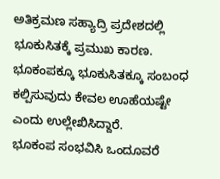ಅತಿಕ್ರಮಣ ಸಹ್ಯಾದ್ರಿ ಪ್ರದೇಶದಲ್ಲಿ ಭೂಕುಸಿತಕ್ಕೆ ಪ್ರಮುಖ ಕಾರಣ. ಭೂಕಂಪಕ್ಕೂ ಭೂಕುಸಿತಕ್ಕೂ ಸಂಬಂಧ ಕಲ್ಪಿಸುವುದು ಕೇವಲ ಊಹೆಯಷ್ಟೇ ಎಂದು ಉಲ್ಲೇಖಿಸಿದ್ದಾರೆ.
ಭೂಕಂಪ ಸಂಭವಿಸಿ ಒಂದೂವರೆ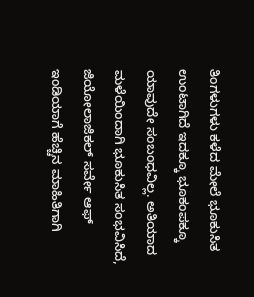ತಿಂಗಳುಗಳು ಕಳೆದ ಮೇಲೆ ಭೂಕುಸಿತ ಉಂಟಾಗಿದೆ ಇದಕ್ಕೂ ಭೂಕಂಪಕ್ಕೂ ಯಾವುದೇ ಸಂಬಂಧವಿಲ್ಲ. ಅತಿಯಾದ ಮಳೆಯಿಂದಾಗಿ ಭೂಕುಸಿತ ಸಂಭವಿಸಿದೆ, ಜಿಯೋಲಾಜಿಕಲ್ ಸರ್ವೇ ಆಫ್ ಇಂಡಿಯಾಗೆ ಹೆಚ್ಚಿನ ಮಾಹಿತಿಗಾಗಿ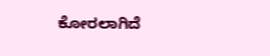ಕೋರಲಾಗಿದೆ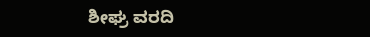ಶೀಘ್ರ ವರದಿ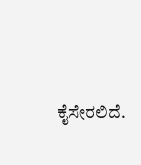ಕೈಸೇರಲಿದೆ.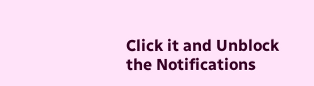Click it and Unblock the Notifications